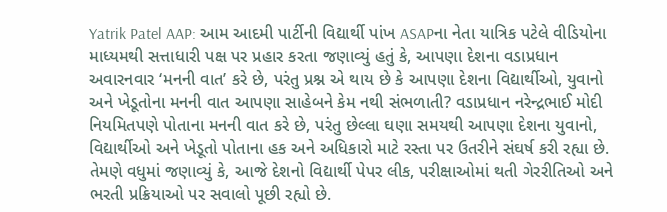Yatrik Patel AAP: આમ આદમી પાર્ટીની વિદ્યાર્થી પાંખ ASAPના નેતા યાત્રિક પટેલે વીડિયોના માધ્યમથી સત્તાધારી પક્ષ પર પ્રહાર કરતા જણાવ્યું હતું કે, આપણા દેશના વડાપ્રધાન અવારનવાર ‘મનની વાત’ કરે છે, પરંતુ પ્રશ્ન એ થાય છે કે આપણા દેશના વિદ્યાર્થીઓ, યુવાનો અને ખેડૂતોના મનની વાત આપણા સાહેબને કેમ નથી સંભળાતી? વડાપ્રધાન નરેન્દ્રભાઈ મોદી નિયમિતપણે પોતાના મનની વાત કરે છે, પરંતુ છેલ્લા ઘણા સમયથી આપણા દેશના યુવાનો, વિદ્યાર્થીઓ અને ખેડૂતો પોતાના હક અને અધિકારો માટે રસ્તા પર ઉતરીને સંઘર્ષ કરી રહ્યા છે. તેમણે વધુમાં જણાવ્યું કે, આજે દેશનો વિદ્યાર્થી પેપર લીક, પરીક્ષાઓમાં થતી ગેરરીતિઓ અને ભરતી પ્રક્રિયાઓ પર સવાલો પૂછી રહ્યો છે.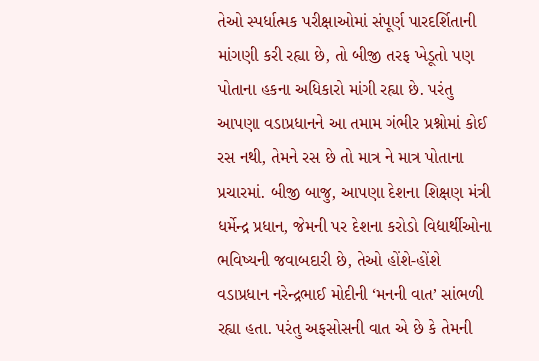તેઓ સ્પર્ધાત્મક પરીક્ષાઓમાં સંપૂર્ણ પારદર્શિતાની માંગણી કરી રહ્યા છે, તો બીજી તરફ ખેડૂતો પણ પોતાના હકના અધિકારો માંગી રહ્યા છે. પરંતુ આપણા વડાપ્રધાનને આ તમામ ગંભીર પ્રશ્નોમાં કોઈ રસ નથી, તેમને રસ છે તો માત્ર ને માત્ર પોતાના પ્રચારમાં. બીજી બાજુ, આપણા દેશના શિક્ષણ મંત્રી ધર્મેન્દ્ર પ્રધાન, જેમની પર દેશના કરોડો વિદ્યાર્થીઓના ભવિષ્યની જવાબદારી છે, તેઓ હોંશે-હોંશે વડાપ્રધાન નરેન્દ્રભાઈ મોદીની ‘મનની વાત’ સાંભળી રહ્યા હતા. પરંતુ અફસોસની વાત એ છે કે તેમની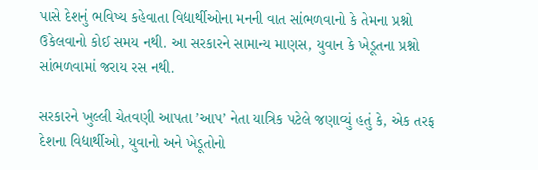પાસે દેશનું ભવિષ્ય કહેવાતા વિદ્યાર્થીઓના મનની વાત સાંભળવાનો કે તેમના પ્રશ્નો ઉકેલવાનો કોઈ સમય નથી. આ સરકારને સામાન્ય માણસ, યુવાન કે ખેડૂતના પ્રશ્નો સાંભળવામાં જરાય રસ નથી.

સરકારને ખુલ્લી ચેતવણી આપતા ’આપ’ નેતા યાત્રિક પટેલે જણાવ્યું હતું કે, એક તરફ દેશના વિદ્યાર્થીઓ, યુવાનો અને ખેડૂતોનો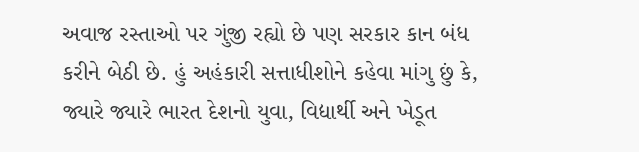અવાજ રસ્તાઓ પર ગુંજી રહ્યો છે પણ સરકાર કાન બંધ કરીને બેઠી છે. હું અહંકારી સત્તાધીશોને કહેવા માંગુ છું કે, જ્યારે જ્યારે ભારત દેશનો યુવા, વિદ્યાર્થી અને ખેડૂત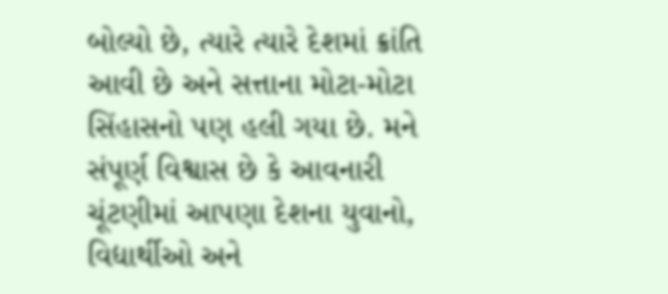બોલ્યો છે, ત્યારે ત્યારે દેશમાં ક્રાંતિ આવી છે અને સત્તાના મોટા-મોટા સિંહાસનો પણ હલી ગયા છે. મને સંપૂર્ણ વિશ્વાસ છે કે આવનારી ચૂંટણીમાં આપણા દેશના યુવાનો, વિદ્યાર્થીઓ અને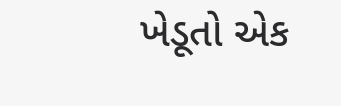ખેડૂતો એક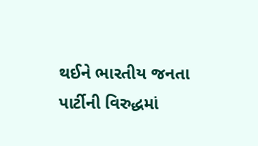થઈને ભારતીય જનતા પાર્ટીની વિરુદ્ધમાં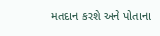મતદાન કરશે અને પોતાના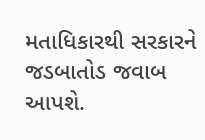મતાધિકારથી સરકારને જડબાતોડ જવાબ આપશે.